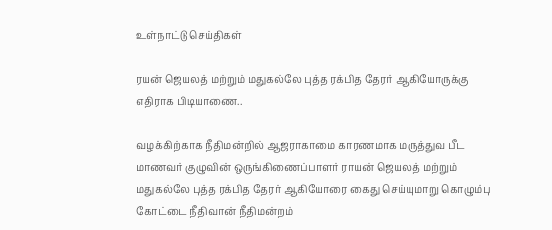உள்நாட்டு செய்திகள்

ரயன் ஜெயலத் மற்றும் மதுகல்லே புத்த ரக்பித தேரர் ஆகியோருக்கு எதிராக பிடியாணை..

வழக்கிற்காக நீதிமன்றில் ஆஜராகாமை காரணமாக மருத்துவ பீட மாணவர் குழுவின் ஒருங்கிணைப்பாளர் ராயன் ஜெயலத் மற்றும் மதுகல்லே புத்த ரக்பித தேரர் ஆகியோரை கைது செய்யுமாறு கொழும்பு கோட்டை நீதிவான் நீதிமன்றம்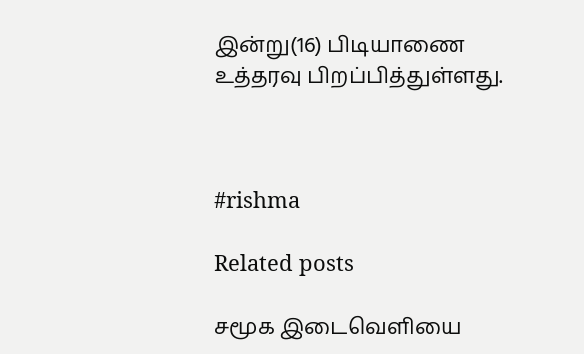இன்று(16) பிடியாணை உத்தரவு பிறப்பித்துள்ளது.



#rishma

Related posts

சமூக இடைவௌியை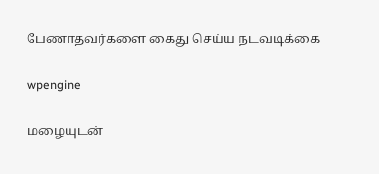பேணாதவர்களை கைது செய்ய நடவடிக்கை

wpengine

மழையுடன்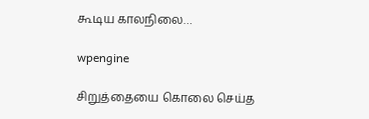கூடிய காலநிலை…

wpengine

சிறுத்தையை கொலை செய்த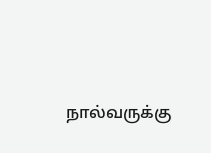நால்வருக்கு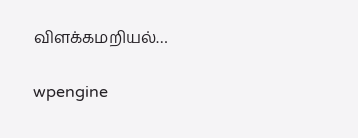விளக்கமறியல்…

wpengine